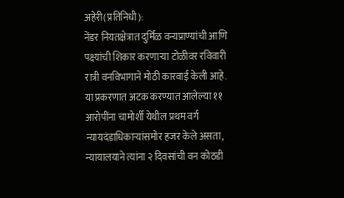अहेरी(प्रतिनिधी):
नेंडर नियतक्षेत्रात दुर्मिळ वन्यप्राण्यांची आणि पक्ष्यांची शिकार करणाऱ्या टोळीवर रविवारी रात्री वनविभागाने मोठी कारवाई केली आहे. या प्रकरणात अटक करण्यात आलेल्या ११ आरोपींना चामोर्शी येथील प्रथम वर्ग न्यायदंडाधिकाऱ्यांसमोर हजर केले असता, न्यायालयाने त्यांना २ दिवसांची वन कोठडी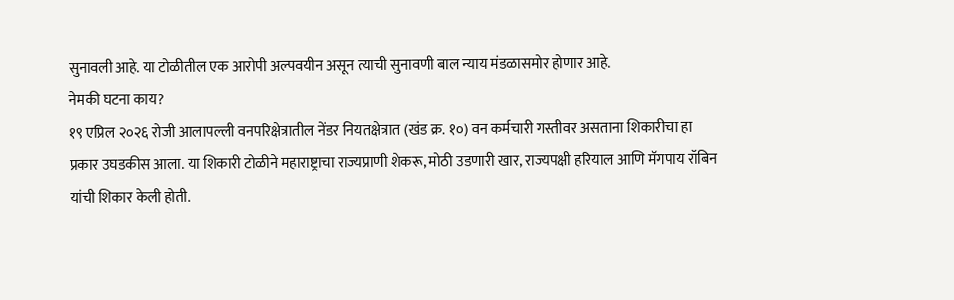सुनावली आहे. या टोळीतील एक आरोपी अल्पवयीन असून त्याची सुनावणी बाल न्याय मंडळासमोर होणार आहे.
नेमकी घटना काय?
१९ एप्रिल २०२६ रोजी आलापल्ली वनपरिक्षेत्रातील नेंडर नियतक्षेत्रात (खंड क्र. १०) वन कर्मचारी गस्तीवर असताना शिकारीचा हा प्रकार उघडकीस आला. या शिकारी टोळीने महाराष्ट्राचा राज्यप्राणी शेकरू, मोठी उडणारी खार, राज्यपक्षी हरियाल आणि मॅगपाय रॉबिन यांची शिकार केली होती.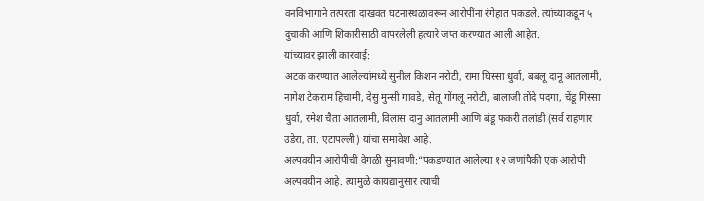वनविभागाने तत्परता दाखवत घटनास्थळावरून आरोपींना रंगेहात पकडले. त्यांच्याकडून ५ दुचाकी आणि शिकारीसाठी वापरलेली हत्यारे जप्त करण्यात आली आहेत.
यांच्यावर झाली कारवाई:
अटक करण्यात आलेल्यांमध्ये सुनील किशन नरोटी, रामा घिस्सा धुर्वा, बबलू दानू आतलामी, नागेश टेकराम हिचामी, देसु मुन्सी गावडे, सेतू गोंगलू नरोटी, बालाजी तोंदे पदगा, चेंडू गिस्सा धुर्वा, रमेश चैता आतलामी, विलास दानु आतलामी आणि बंडू फकरी तलांडी (सर्व राहणार उडेरा, ता. एटापल्ली) यांचा समावेश आहे.
अल्पवयीन आरोपीची वेगळी सुनावणी:“पकडण्यात आलेल्या १२ जणांपैकी एक आरोपी अल्पवयीन आहे. त्यामुळे कायद्यानुसार त्याची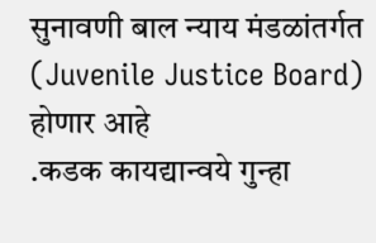सुनावणी बाल न्याय मंडळांतर्गत (Juvenile Justice Board) होणार आहे
.कडक कायद्यान्वये गुन्हा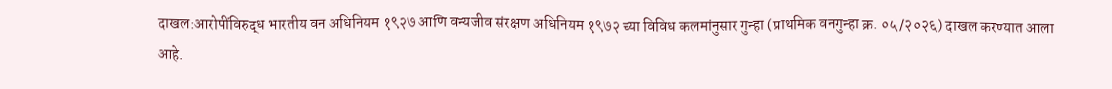दाखल:आरोपींविरुद्ध भारतीय वन अधिनियम १९२७ आणि वन्यजीव संरक्षण अधिनियम १९७२ च्या विविध कलमांनुसार गुन्हा (प्राथमिक वनगुन्हा क्र. ०५/२०२६) दाखल करण्यात आला आहे.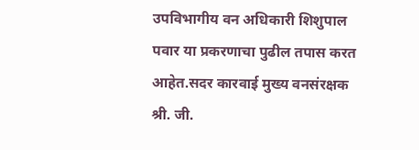उपविभागीय वन अधिकारी शिशुपाल पवार या प्रकरणाचा पुढील तपास करत आहेत.सदर कारवाई मुख्य वनसंरक्षक श्री. जी.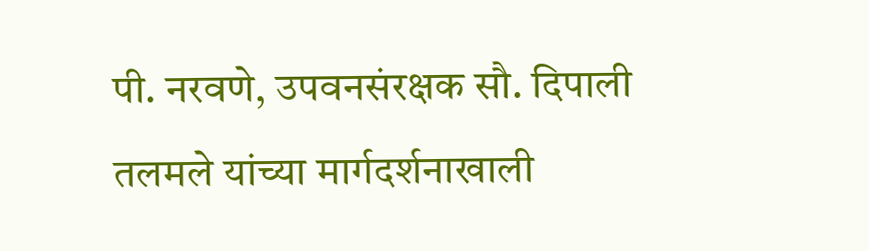पी. नरवणे, उपवनसंरक्षक सौ. दिपाली तलमले यांच्या मार्गदर्शनाखाली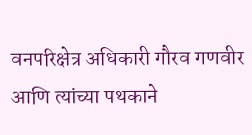वनपरिक्षेत्र अधिकारी गौरव गणवीर आणि त्यांच्या पथकाने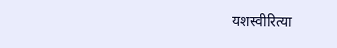यशस्वीरित्या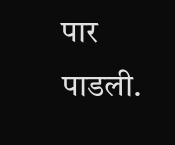पार पाडली.